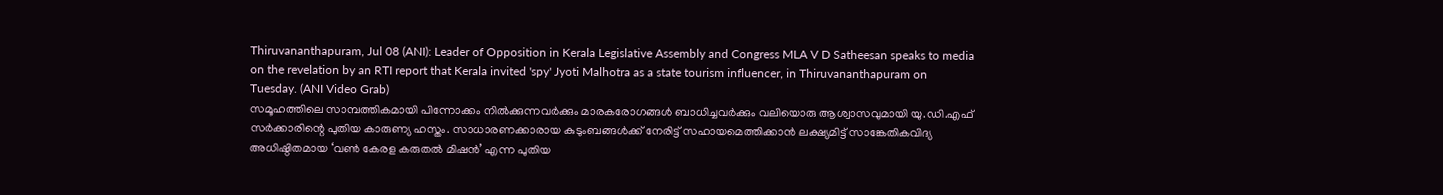Thiruvananthapuram, Jul 08 (ANI): Leader of Opposition in Kerala Legislative Assembly and Congress MLA V D Satheesan speaks to media on the revelation by an RTI report that Kerala invited 'spy' Jyoti Malhotra as a state tourism influencer, in Thiruvananthapuram on Tuesday. (ANI Video Grab)
സമൂഹത്തിലെ സാമ്പത്തികമായി പിന്നോക്കം നിൽക്കുന്നവർക്കും മാരകരോഗങ്ങൾ ബാധിച്ചവർക്കും വലിയൊരു ആശ്വാസവുമായി യു.ഡി.എഫ് സർക്കാരിന്റെ പുതിയ കാരുണ്യ ഹസ്തം. സാധാരണക്കാരായ കുടുംബങ്ങൾക്ക് നേരിട്ട് സഹായമെത്തിക്കാൻ ലക്ഷ്യമിട്ട് സാങ്കേതികവിദ്യ അധിഷ്ഠിതമായ ‘വൺ കേരള കരുതൽ മിഷൻ’ എന്ന പുതിയ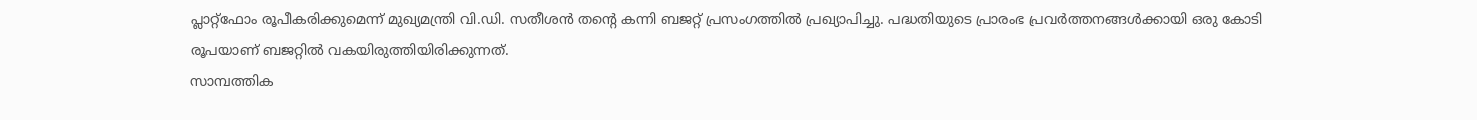പ്ലാറ്റ്ഫോം രൂപീകരിക്കുമെന്ന് മുഖ്യമന്ത്രി വി.ഡി. സതീശൻ തന്റെ കന്നി ബജറ്റ് പ്രസംഗത്തിൽ പ്രഖ്യാപിച്ചു. പദ്ധതിയുടെ പ്രാരംഭ പ്രവർത്തനങ്ങൾക്കായി ഒരു കോടി രൂപയാണ് ബജറ്റിൽ വകയിരുത്തിയിരിക്കുന്നത്.
സാമ്പത്തിക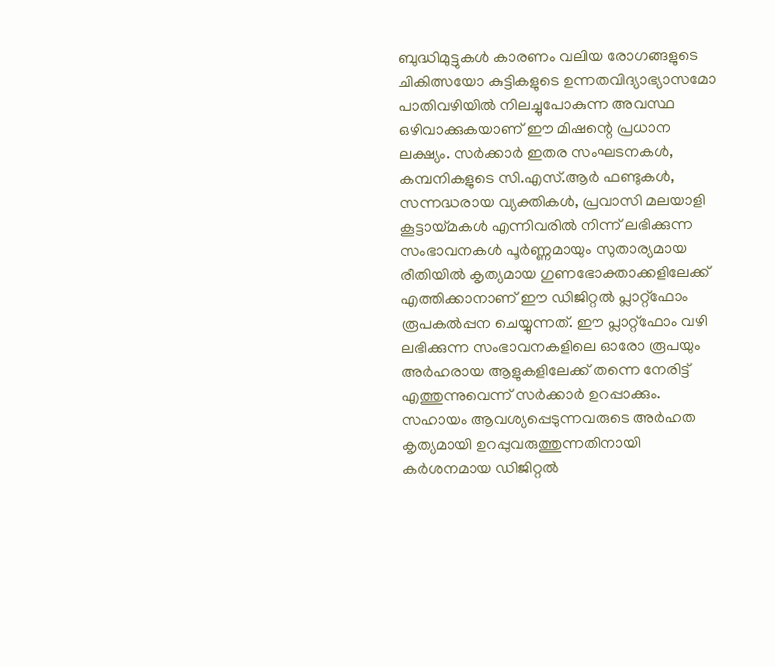ബുദ്ധിമുട്ടുകൾ കാരണം വലിയ രോഗങ്ങളുടെ ചികിത്സയോ കുട്ടികളുടെ ഉന്നതവിദ്യാഭ്യാസമോ പാതിവഴിയിൽ നിലച്ചുപോകുന്ന അവസ്ഥ ഒഴിവാക്കുകയാണ് ഈ മിഷന്റെ പ്രധാന ലക്ഷ്യം. സർക്കാർ ഇതര സംഘടനകൾ, കമ്പനികളുടെ സി.എസ്.ആർ ഫണ്ടുകൾ, സന്നദ്ധരായ വ്യക്തികൾ, പ്രവാസി മലയാളി കൂട്ടായ്മകൾ എന്നിവരിൽ നിന്ന് ലഭിക്കുന്ന സംഭാവനകൾ പൂർണ്ണമായും സുതാര്യമായ രീതിയിൽ കൃത്യമായ ഗുണഭോക്താക്കളിലേക്ക് എത്തിക്കാനാണ് ഈ ഡിജിറ്റൽ പ്ലാറ്റ്ഫോം രൂപകൽപ്പന ചെയ്യുന്നത്. ഈ പ്ലാറ്റ്ഫോം വഴി ലഭിക്കുന്ന സംഭാവനകളിലെ ഓരോ രൂപയും അർഹരായ ആളുകളിലേക്ക് തന്നെ നേരിട്ട് എത്തുന്നുവെന്ന് സർക്കാർ ഉറപ്പാക്കും. സഹായം ആവശ്യപ്പെടുന്നവരുടെ അർഹത കൃത്യമായി ഉറപ്പുവരുത്തുന്നതിനായി കർശനമായ ഡിജിറ്റൽ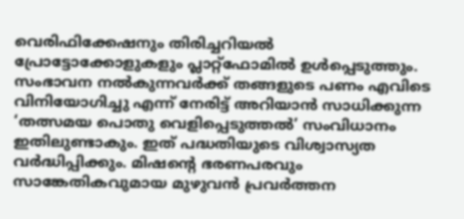വെരിഫിക്കേഷനും തിരിച്ചറിയൽ പ്രോട്ടോക്കോളുകളും പ്ലാറ്റ്ഫോമിൽ ഉൾപ്പെടുത്തും.
സംഭാവന നൽകുന്നവർക്ക് തങ്ങളുടെ പണം എവിടെ വിനിയോഗിച്ചു എന്ന് നേരിട്ട് അറിയാൻ സാധിക്കുന്ന ‘തത്സമയ പൊതു വെളിപ്പെടുത്തൽ’ സംവിധാനം ഇതിലുണ്ടാകും. ഇത് പദ്ധതിയുടെ വിശ്വാസ്യത വർദ്ധിപ്പിക്കും. മിഷന്റെ ഭരണപരവും സാങ്കേതികവുമായ മുഴുവൻ പ്രവർത്തന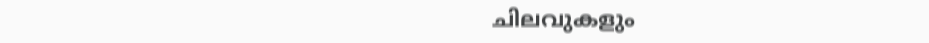ചിലവുകളും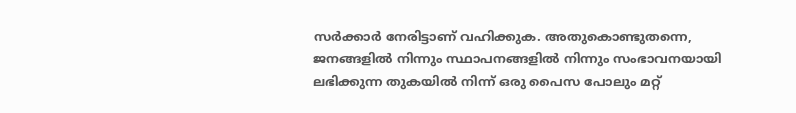സർക്കാർ നേരിട്ടാണ് വഹിക്കുക. അതുകൊണ്ടുതന്നെ, ജനങ്ങളിൽ നിന്നും സ്ഥാപനങ്ങളിൽ നിന്നും സംഭാവനയായി ലഭിക്കുന്ന തുകയിൽ നിന്ന് ഒരു പൈസ പോലും മറ്റ്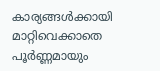കാര്യങ്ങൾക്കായി മാറ്റിവെക്കാതെ പൂർണ്ണമായും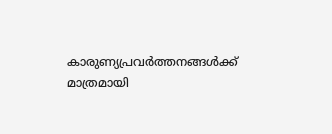കാരുണ്യപ്രവർത്തനങ്ങൾക്ക് മാത്രമായി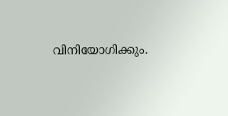വിനിയോഗിക്കും.